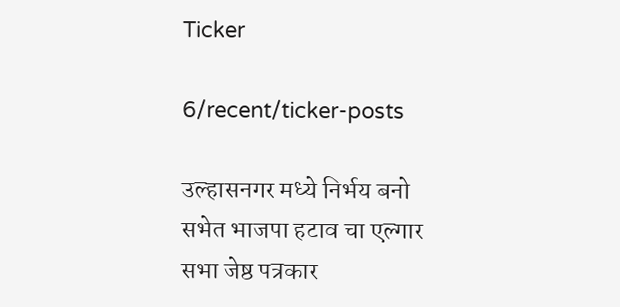Ticker

6/recent/ticker-posts

उल्हासनगर मध्ये निर्भय बनो सभेत भाजपा हटाव चा एल्गार सभा जेष्ठ पत्रकार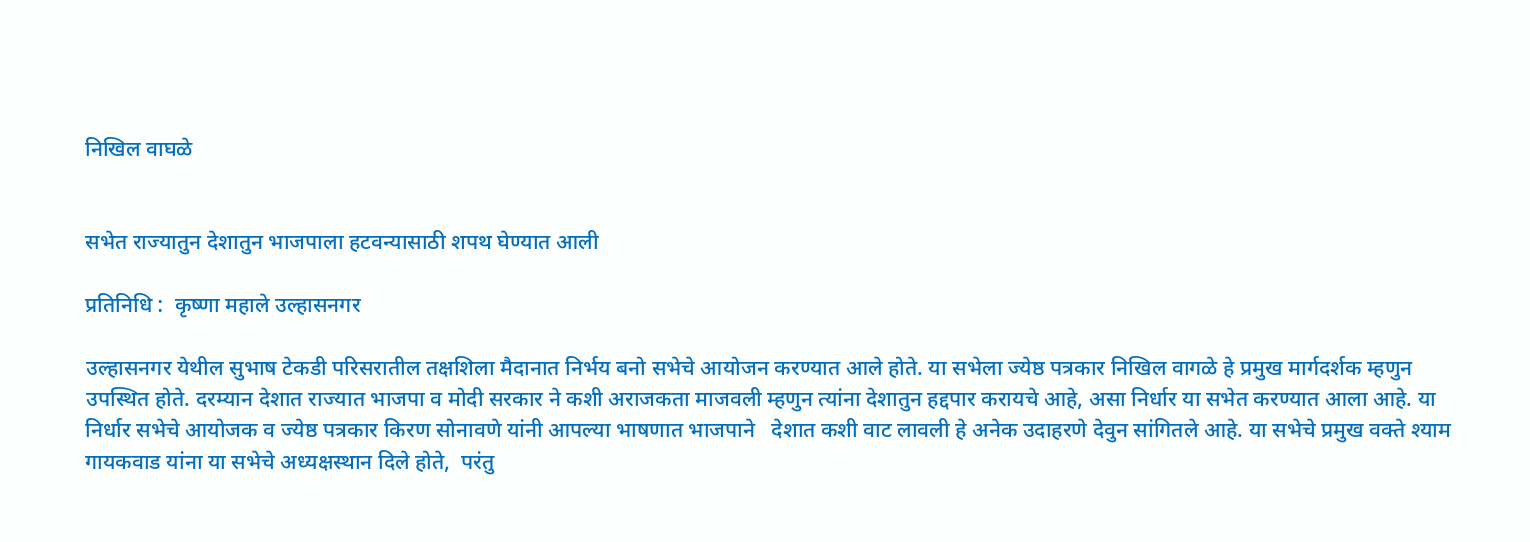निखिल वाघळे


सभेत राज्यातुन देशातुन भाजपाला हटवन्यासाठी शपथ घेण्यात आली

प्रतिनिधि :  कृष्णा महाले उल्हासनगर

उल्हासनगर येथील सुभाष टेकडी परिसरातील तक्षशिला मैदानात निर्भय बनो सभेचे आयोजन करण्यात आले होते. या सभेला ज्येष्ठ पत्रकार निखिल वागळे हे प्रमुख मार्गदर्शक म्हणुन उपस्थित होते. दरम्यान देशात राज्यात भाजपा व मोदी सरकार ने कशी अराजकता माजवली म्हणुन त्यांना देशातुन हद्दपार करायचे आहे, असा निर्धार या सभेत करण्यात आला आहे. या निर्धार सभेचे आयोजक व ज्येष्ठ पत्रकार किरण सोनावणे यांनी आपल्या भाषणात भाजपाने   देशात कशी वाट लावली हे अनेक उदाहरणे देवुन सांगितले आहे. या सभेचे प्रमुख वक्ते श्याम गायकवाड यांना या सभेचे अध्यक्षस्थान दिले होते,  परंतु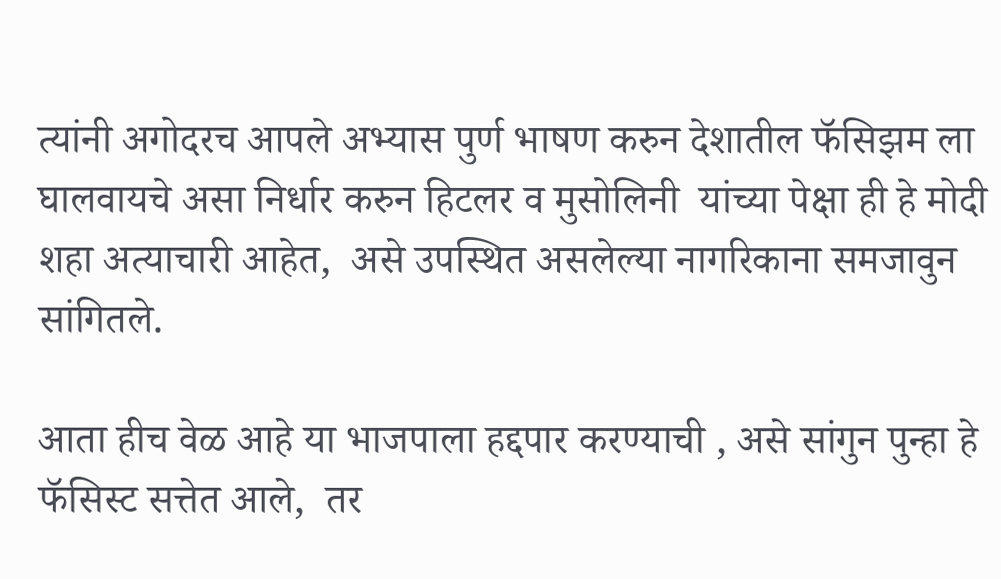त्यांनी अगोदरच आपले अभ्यास पुर्ण भाषण करुन देशातील फॅसिझम ला घालवायचे असा निर्धार करुन हिटलर व मुसोलिनी  यांच्या पेक्षा ही हे मोदी शहा अत्याचारी आहेत,  असे उपस्थित असलेल्या नागरिकाना समजावुन सांगितले.

आता हीच वेळ आहे या भाजपाला हद्दपार करण्याची , असे सांगुन पुन्हा हे फॅसिस्ट सत्तेत आले,  तर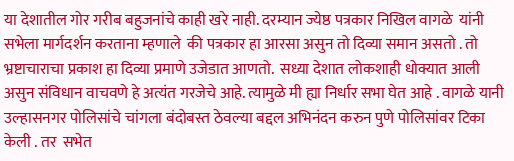या देशातील गोर गरीब बहुजनांचे काही खरे नाही. दरम्यान ज्येष्ठ पत्रकार निखिल वागळे  यांनी सभेला मार्गदर्शन करताना म्हणाले  की पत्रकार हा आरसा असुन तो दिव्या समान असतो . तो भ्रष्टाचाराचा प्रकाश हा दिव्या प्रमाणे उजेडात आणतो.  सध्या देशात लोकशाही धोक्यात आली असुन संविधान वाचवणे हे अत्यंत गरजेचे आहे. त्यामुळे मी ह्या निर्धार सभा घेत आहे . वागळे यानी उल्हासनगर पोलिसांचे चांगला बंदोबस्त ठेवल्या बद्दल अभिनंदन करुन पुणे पोलिसांवर टिका केली . तर  सभेत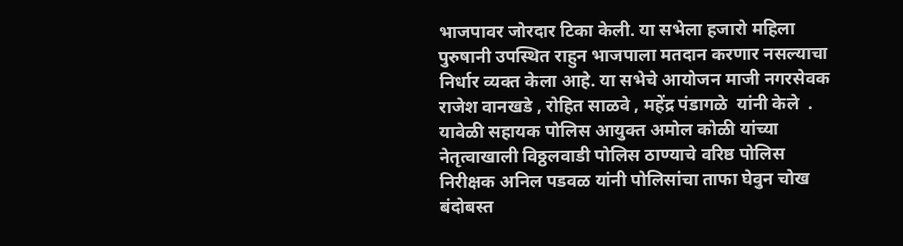भाजपावर जोरदार टिका केली. या सभेला हजारो महिला पुरुषानी उपस्थित राहुन भाजपाला मतदान करणार नसल्याचा निर्धार व्यक्त केला आहे. या सभेचे आयोजन माजी नगरसेवक राजेश वानखडे , रोहित साळवे , महेंद्र पंडागळे  यांनी केले  . यावेळी सहायक पोलिस आयुक्त अमोल कोळी यांच्या नेतृत्वाखाली विठ्ठलवाडी पोलिस ठाण्याचे वरिष्ठ पोलिस निरीक्षक अनिल पडवळ यांनी पोलिसांचा ताफा घेवुन चोख बंदोबस्त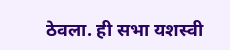ठेवला. ही सभा यशस्वी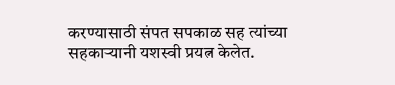करण्यासाठी संपत सपकाळ सह त्यांच्या सहकाऱ्यानी यशस्वी प्रयत्न केलेत.